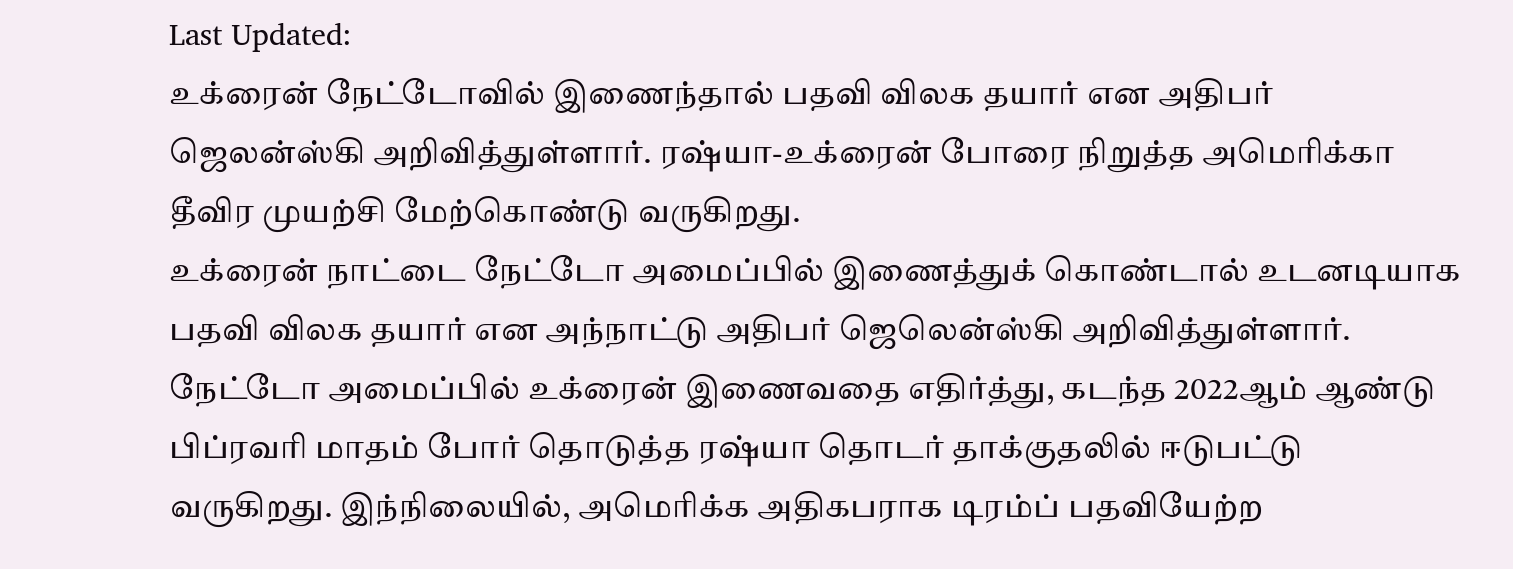Last Updated:
உக்ரைன் நேட்டோவில் இணைந்தால் பதவி விலக தயார் என அதிபர் ஜெலன்ஸ்கி அறிவித்துள்ளார். ரஷ்யா-உக்ரைன் போரை நிறுத்த அமெரிக்கா தீவிர முயற்சி மேற்கொண்டு வருகிறது.
உக்ரைன் நாட்டை நேட்டோ அமைப்பில் இணைத்துக் கொண்டால் உடனடியாக பதவி விலக தயார் என அந்நாட்டு அதிபர் ஜெலென்ஸ்கி அறிவித்துள்ளார்.
நேட்டோ அமைப்பில் உக்ரைன் இணைவதை எதிர்த்து, கடந்த 2022ஆம் ஆண்டு பிப்ரவரி மாதம் போர் தொடுத்த ரஷ்யா தொடர் தாக்குதலில் ஈடுபட்டு வருகிறது. இந்நிலையில், அமெரிக்க அதிகபராக டிரம்ப் பதவியேற்ற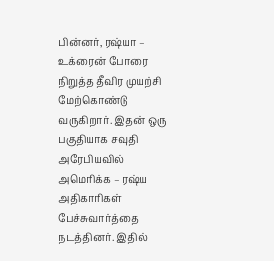பின்னர், ரஷ்யா – உக்ரைன் போரை நிறுத்த தீவிர முயற்சி மேற்கொண்டு வருகிறார். இதன் ஒரு பகுதியாக சவுதி அரேபியவில் அமெரிக்க – ரஷ்ய அதிகாரிகள் பேச்சுவார்த்தை நடத்தினர். இதில்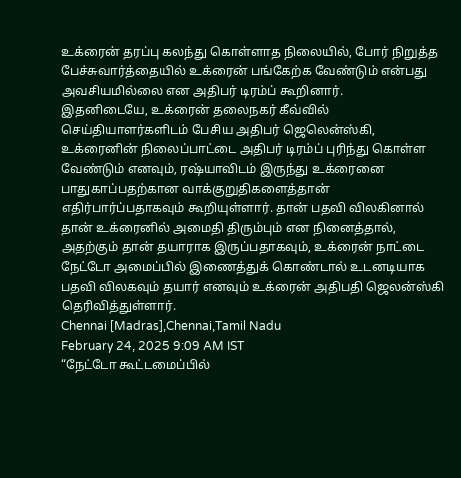உக்ரைன் தரப்பு கலந்து கொள்ளாத நிலையில், போர் நிறுத்த பேச்சுவார்த்தையில் உக்ரைன் பங்கேற்க வேண்டும் என்பது அவசியமில்லை என அதிபர் டிரம்ப் கூறினார்.
இதனிடையே, உக்ரைன் தலைநகர் கீவ்வில் செய்தியாளர்களிடம் பேசிய அதிபர் ஜெலென்ஸ்கி, உக்ரைனின் நிலைப்பாட்டை அதிபர் டிரம்ப் புரிந்து கொள்ள வேண்டும் எனவும், ரஷ்யாவிடம் இருந்து உக்ரைனை பாதுகாப்பதற்கான வாக்குறுதிகளைத்தான் எதிர்பார்ப்பதாகவும் கூறியுள்ளார். தான் பதவி விலகினால் தான் உக்ரைனில் அமைதி திரும்பும் என நினைத்தால், அதற்கும் தான் தயாராக இருப்பதாகவும், உக்ரைன் நாட்டை நேட்டோ அமைப்பில் இணைத்துக் கொண்டால் உடனடியாக பதவி விலகவும் தயார் எனவும் உக்ரைன் அதிபதி ஜெலன்ஸ்கி தெரிவித்துள்ளார்.
Chennai [Madras],Chennai,Tamil Nadu
February 24, 2025 9:09 AM IST
“நேட்டோ கூட்டமைப்பில்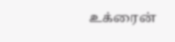உக்ரைன்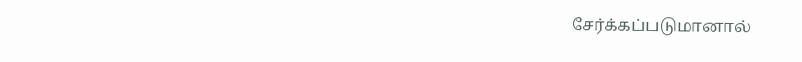சேர்க்கப்படுமானால்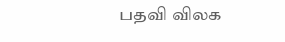பதவி விலக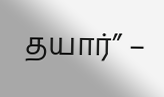தயார்” –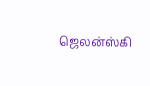ஜெலன்ஸ்கி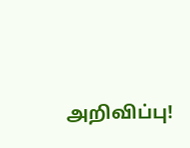அறிவிப்பு!